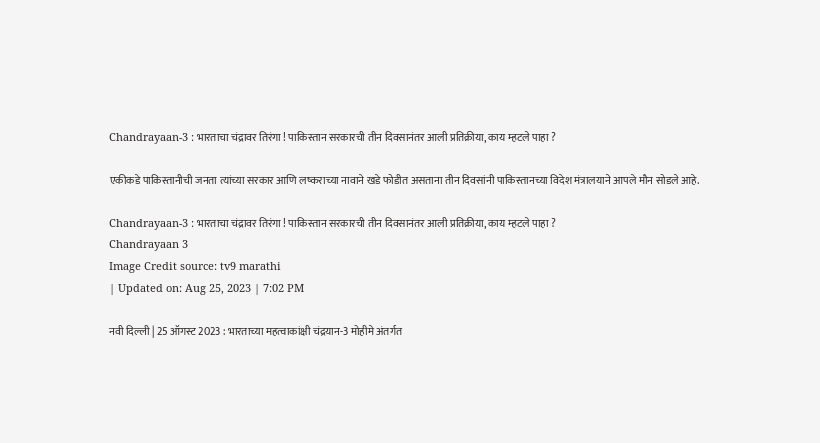Chandrayaan-3 : भारताचा चंद्रावर तिरंगा ! पाकिस्तान सरकारची तीन दिवसानंतर आली प्रतिक्रीया, काय म्हटले पाहा ?

एकीकडे पाकिस्तानीची जनता त्यांच्या सरकार आणि लष्कराच्या नावाने खडे फोडीत असताना तीन दिवसांनी पाकिस्तानच्या विदेश मंत्रालयाने आपले मौन सोडले आहे.

Chandrayaan-3 : भारताचा चंद्रावर तिरंगा ! पाकिस्तान सरकारची तीन दिवसानंतर आली प्रतिक्रीया, काय म्हटले पाहा ?
Chandrayaan 3
Image Credit source: tv9 marathi
| Updated on: Aug 25, 2023 | 7:02 PM

नवी दिल्ली | 25 ऑगस्ट 2023 : भारताच्या महत्वाकांक्षी चंद्रयान-3 मोहीमे अंतर्गत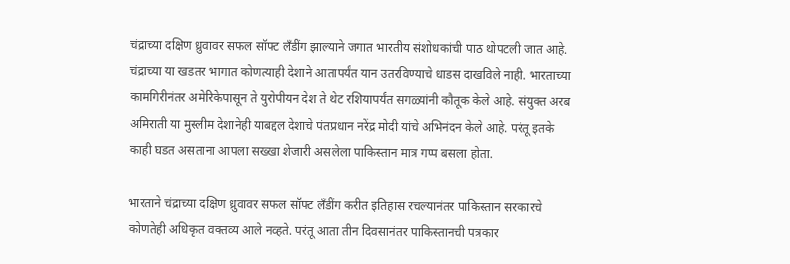चंद्राच्या दक्षिण ध्रुवावर सफल सॉफ्ट लॅंडींग झाल्याने जगात भारतीय संशोधकांची पाठ थोपटली जात आहे. चंद्राच्या या खडतर भागात कोणत्याही देशाने आतापर्यंत यान उतरविण्याचे धाडस दाखविले नाही. भारताच्या कामगिरीनंतर अमेरिकेपासून ते युरोपीयन देश ते थेट रशियापर्यंत सगळ्यांनी कौतूक केले आहे. संयुक्त अरब अमिराती या मुस्लीम देशानेही याबद्दल देशाचे पंतप्रधान नरेंद्र मोदी यांचे अभिनंदन केले आहे. परंतू इतके काही घडत असताना आपला सख्खा शेजारी असलेला पाकिस्तान मात्र गप्प बसला होता.

भारताने चंद्राच्या दक्षिण ध्रुवावर सफल सॉफ्ट लॅंडींग करीत इतिहास रचल्यानंतर पाकिस्तान सरकारचे कोणतेही अधिकृत वक्तव्य आले नव्हते. परंतू आता तीन दिवसानंतर पाकिस्तानची पत्रकार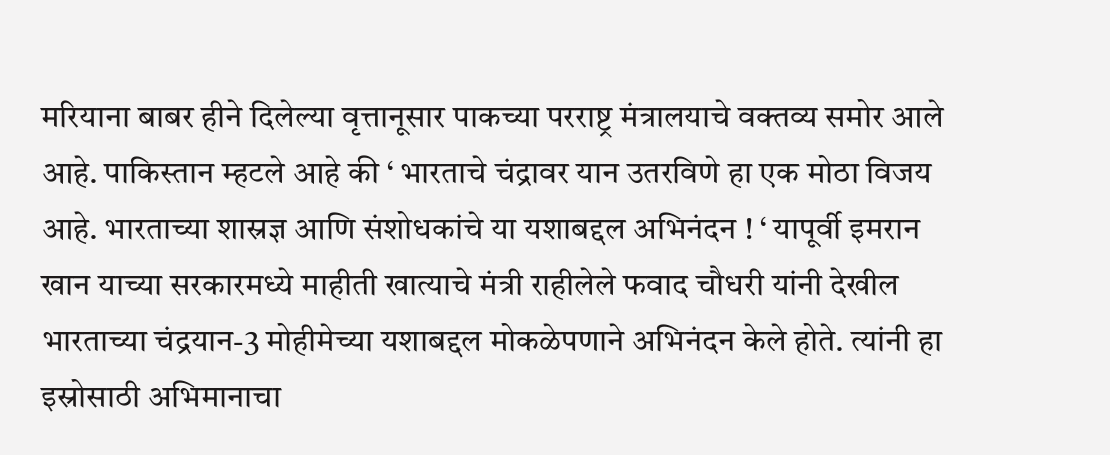मरियाना बाबर हीने दिलेल्या वृत्तानूसार पाकच्या परराष्ट्र मंत्रालयाचे वक्तव्य समोर आले आहे. पाकिस्तान म्हटले आहे की ‘ भारताचे चंद्रावर यान उतरविणे हा एक मोठा विजय आहे. भारताच्या शास्रज्ञ आणि संशोधकांचे या यशाबद्दल अभिनंदन ! ‘ यापूर्वी इमरान खान याच्या सरकारमध्ये माहीती खात्याचे मंत्री राहीलेले फवाद चौधरी यांनी देखील भारताच्या चंद्रयान-3 मोहीमेच्या यशाबद्दल मोकळेपणाने अभिनंदन केले होते. त्यांनी हा इस्रोसाठी अभिमानाचा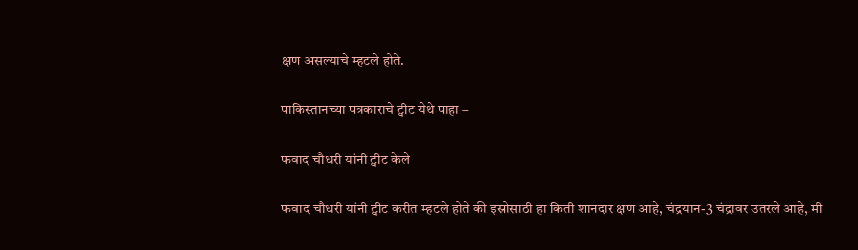क्षण असल्याचे म्हटले होते.

पाकिस्तानच्या पत्रकाराचे ट्वीट येथे पाहा –

फवाद चौधरी यांनी ट्वीट केले

फवाद चौधरी यांनी ट्वीट करीत म्हटले होते की इस्रोसाठी हा किती शानदार क्षण आहे, चंद्रयान-3 चंद्रावर उतरले आहे, मी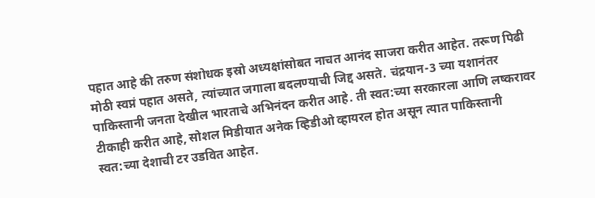पहात आहे की तरुण संशोधक इस्रो अध्यक्षांसोबत नाचत आनंद साजरा करीत आहेत. तरूण पिढी मोठी स्वप्नं पहात असते, त्यांच्यात जगाला बदलण्याची जिद्द असते. चंद्रयान-3 च्या यशानंतर पाकिस्तानी जनता देखील भारताचे अभिनंदन करीत आहे. ती स्वत:च्या सरकारला आणि लष्करावर टीकाही करीत आहे, सोशल मिडीयात अनेक व्हिडीओ व्हायरल होत असून त्यात पाकिस्तानी स्वत:च्या देशाची टर उडवित आहेत.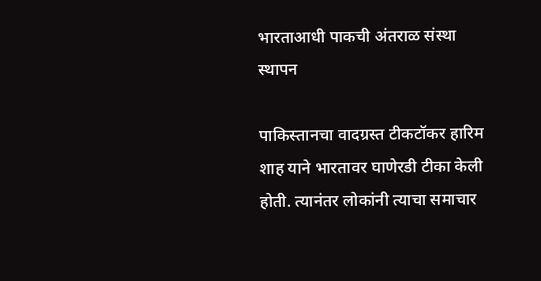भारताआधी पाकची अंतराळ संस्था स्थापन

पाकिस्तानचा वादग्रस्त टीकटॉकर हारिम शाह याने भारतावर घाणेरडी टीका केली होती. त्यानंतर लोकांनी त्याचा समाचार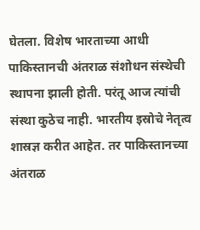घेतला. विशेष भारताच्या आधी पाकिस्तानची अंतराळ संशोधन संस्थेची स्थापना झाली होती. परंतू आज त्यांची संस्था कुठेच नाही. भारतीय इस्रोचे नेतृत्व शास्रज्ञ करीत आहेत. तर पाकिस्तानच्या अंतराळ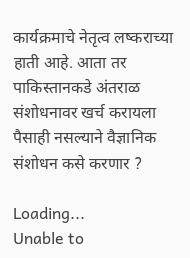कार्यक्रमाचे नेतृत्व लष्कराच्या हाती आहे. आता तर पाकिस्तानकडे अंतराळ संशोधनावर खर्च करायला पैसाही नसल्याने वैज्ञानिक संशोधन कसे करणार ?

Loading...
Unable to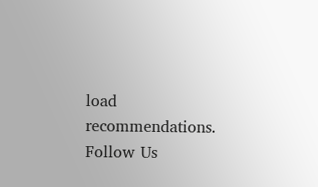load recommendations.
Follow Us